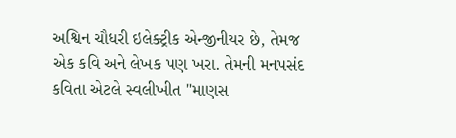અશ્વિન ચૌધરી ઇલેક્ટ્રીક એન્જીનીયર છે, તેમજ એક કવિ અને લેખક પણ ખરા. તેમની મનપસંદ કવિતા એટલે સ્વલીખીત "માણસ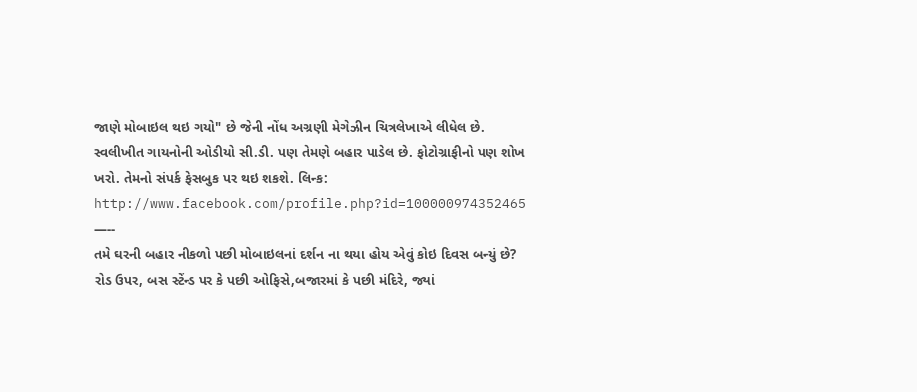જાણે મોબાઇલ થઇ ગયો" છે જેની નોંધ અગ્રણી મેગેઝીન ચિત્રલેખાએ લીધેલ છે. સ્વલીખીત ગાયનોની ઓડીયો સી.ડી. પણ તેમણે બહાર પાડેલ છે. ફોટોગ્રાફીનો પણ શોખ ખરો. તેમનો સંપર્ક ફેસબુક પર થઇ શકશે. લિન્ક: http://www.facebook.com/profile.php?id=100000974352465
—--
તમે ઘરની બહાર નીકળો પછી મોબાઇલનાં દર્શન ના થયા હોય એવું કોઇ દિવસ બન્યું છે? રોડ ઉપર, બસ સ્ટેંન્ડ પર કે પછી ઓફિસે,બજારમાં કે પછી મંદિરે, જ્યાં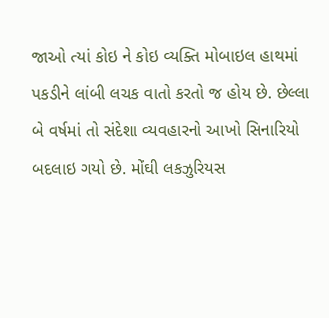જાઓ ત્યાં કોઇ ને કોઇ વ્યક્તિ મોબાઇલ હાથમાં પકડીને લાંબી લચક વાતો કરતો જ હોય છે. છેલ્લા બે વર્ષમાં તો સંદેશા વ્યવહારનો આખો સિનારિયો બદલાઇ ગયો છે. મોંઘી લકઝુરિયસ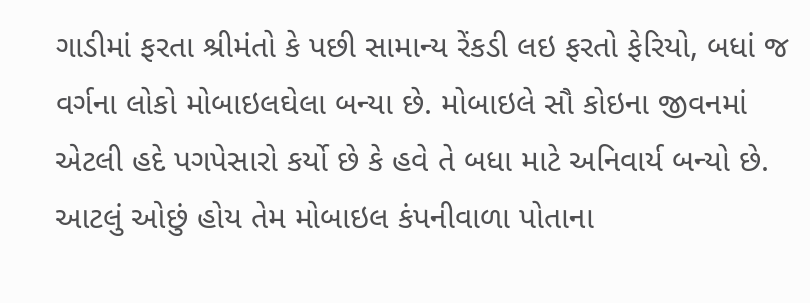ગાડીમાં ફરતા શ્રીમંતો કે પછી સામાન્ય રેંકડી લઇ ફરતો ફેરિયો, બધાં જ વર્ગના લોકો મોબાઇલઘેલા બન્યા છે. મોબાઇલે સૌ કોઇના જીવનમાં એટલી હદે પગપેસારો કર્યો છે કે હવે તે બધા માટે અનિવાર્ય બન્યો છે. આટલું ઓછું હોય તેમ મોબાઇલ કંપનીવાળા પોતાના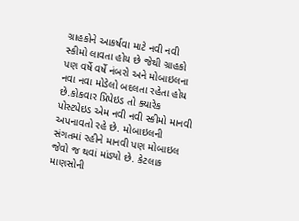ગ્રાહકોને આકર્ષવા માટે નવી નવી સ્કીમો લાવતા હોય છે જેથી ગ્રાહકો પણ વર્ષે વર્ષે નંબરો અને મોબાઇલના નવા નવા મોડેલો બદલતા રહેતા હોય છે.કોકવાર પ્રિપેઇડ તો ક્યારેક પોસ્ટપેઇડ એમ નવી નવી સ્કીમો માનવી અપનાવતો રહે છે. મોબાઇલની સંગતમાં રહીને માનવી પણ મોબાઇલ જેવો જ થવાં માંડ્યો છે. કેટલાક માણસોની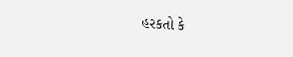હરકતો કે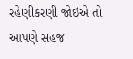રહેણીકરણી જોઇએ તો આપણે સહજ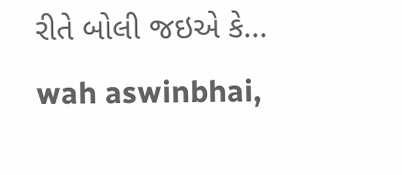રીતે બોલી જઇએ કે...
wah aswinbhai,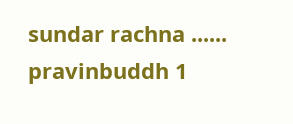sundar rachna ......
pravinbuddh 1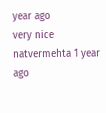year ago
very nice
natvermehta 1 year ago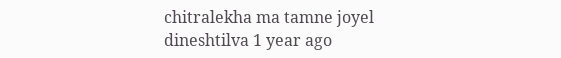chitralekha ma tamne joyel
dineshtilva 1 year ago